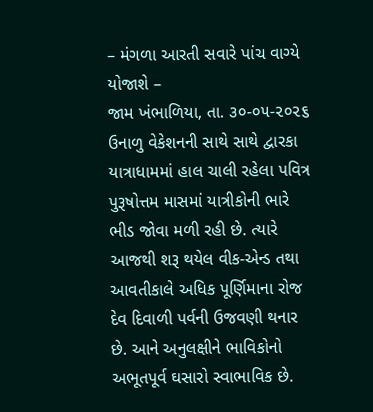– મંગળા આરતી સવારે પાંચ વાગ્યે યોજાશે –
જામ ખંભાળિયા, તા. ૩૦-૦૫-૨૦૨૬
ઉનાળુ વેકેશનની સાથે સાથે દ્વારકા યાત્રાધામમાં હાલ ચાલી રહેલા પવિત્ર પુરૂષોત્તમ માસમાં યાત્રીકોની ભારે ભીડ જોવા મળી રહી છે. ત્યારે આજથી શરૂ થયેલ વીક-એન્ડ તથા આવતીકાલે અધિક પૂર્ણિમાના રોજ દેવ દિવાળી પર્વની ઉજવણી થનાર છે. આને અનુલક્ષીને ભાવિકોનો અભૂતપૂર્વ ઘસારો સ્વાભાવિક છે.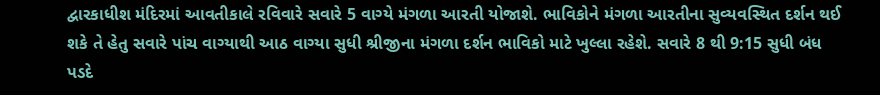દ્વારકાધીશ મંદિરમાં આવતીકાલે રવિવારે સવારે 5 વાગ્યે મંગળા આરતી યોજાશે. ભાવિકોને મંગળા આરતીના સુવ્યવસ્થિત દર્શન થઈ શકે તે હેતુ સવારે પાંચ વાગ્યાથી આઠ વાગ્યા સુધી શ્રીજીના મંગળા દર્શન ભાવિકો માટે ખુલ્લા રહેશે. સવારે 8 થી 9:15 સુધી બંધ પડદે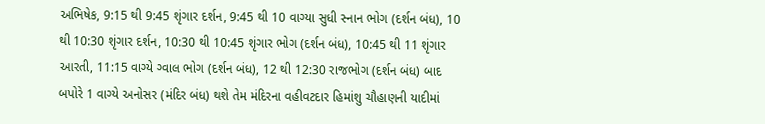અભિષેક, 9:15 થી 9:45 શૃંગાર દર્શન, 9:45 થી 10 વાગ્યા સુધી સ્નાન ભોગ (દર્શન બંધ), 10 થી 10:30 શૃંગાર દર્શન, 10:30 થી 10:45 શૃંગાર ભોગ (દર્શન બંધ), 10:45 થી 11 શૃંગાર આરતી, 11:15 વાગ્યે ગ્વાલ ભોગ (દર્શન બંધ), 12 થી 12:30 રાજભોગ (દર્શન બંધ) બાદ બપોરે 1 વાગ્યે અનોસર (મંદિર બંધ) થશે તેમ મંદિરના વહીવટદાર હિમાંશુ ચૌહાણની યાદીમાં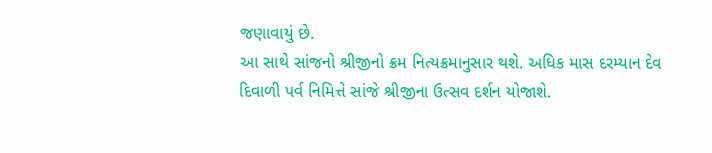જણાવાયું છે.
આ સાથે સાંજનો શ્રીજીનો ક્રમ નિત્યક્રમાનુસાર થશે. અધિક માસ દરમ્યાન દેવ દિવાળી પર્વ નિમિત્તે સાંજે શ્રીજીના ઉત્સવ દર્શન યોજાશે.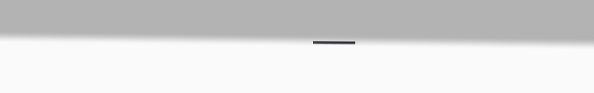___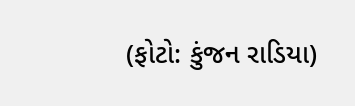(ફોટો: કુંજન રાડિયા)